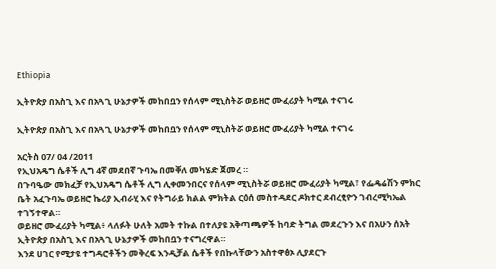Ethiopia

ኢትዮጵያ በአስጊ እና በአጓጊ ሁኔታዎች መከበቧን የሰላም ሚኒስትሯ ወይዘሮ ሙፈሪያት ካሚል ተናገሩ

ኢትዮጵያ በአስጊ እና በአጓጊ ሁኔታዎች መከበቧን የሰላም ሚኒስትሯ ወይዘሮ ሙፈሪያት ካሚል ተናገሩ

አርትስ 07/ 04 /2011
የኢህአዴግ ሴቶች ሊግ 4ኛ መደበኛ ጉባኤ በመቐለ መካሄድ ጀመረ ።
በጉባዔው መክፈቻ የኢህአዴግ ሴቶች ሊግ ሊቀመንበርና የሰላም ሚኒስትሯ ወይዘሮ ሙፈሪያት ካሚል፣ የፌዴሬሽን ምክር ቤት አፈጉባኤ ወይዘሮ ኬሪያ ኢብራሂ እና የትግራይ ክልል ምክትል ርዕሰ መስተዳደር ዶክተር ደብረፂዮን ገብረሚካኤል ተገኝተዋል።
ወይዘሮ ሙፈሪያት ካሚል፥ ላለፉት ሁለት አመት ተኩል በተለያዩ አቅጣጫዎች ከባድ ትግል መደረጉን እና በአሁን ሰአት ኢትዮጵያ በአስጊ እና በአጓጊ ሁኔታዎች መከበቧን ተናግረዋል።
እንደ ሀገር የሚታዩ ተግዳሮቶችን መቅረፍ እንዲቻል ሴቶች የበኩላቸውን አስተዋፅኦ ሊያደርጉ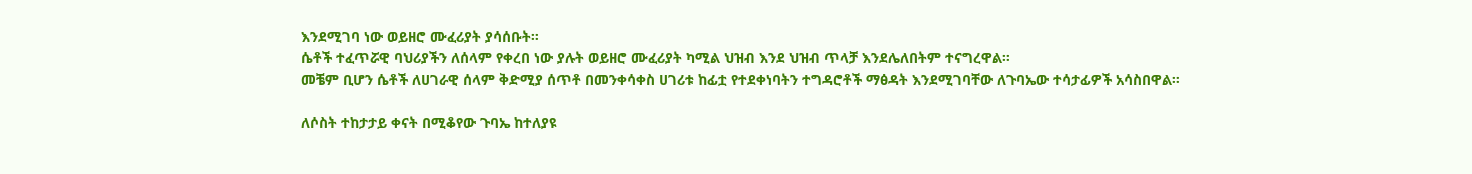እንደሚገባ ነው ወይዘሮ ሙፈሪያት ያሳሰቡት።
ሴቶች ተፈጥሯዊ ባህሪያችን ለሰላም የቀረበ ነው ያሉት ወይዘሮ ሙፈሪያት ካሚል ህዝብ እንደ ህዝብ ጥላቻ እንደሌለበትም ተናግረዋል።
መቼም ቢሆን ሴቶች ለሀገራዊ ሰላም ቅድሚያ ሰጥቶ በመንቀሳቀስ ሀገሪቱ ከፊቷ የተደቀነባትን ተግዳሮቶች ማፅዳት እንደሚገባቸው ለጉባኤው ተሳታፊዎች አሳስበዋል።

ለሶስት ተከታታይ ቀናት በሚቆየው ጉባኤ ከተለያዩ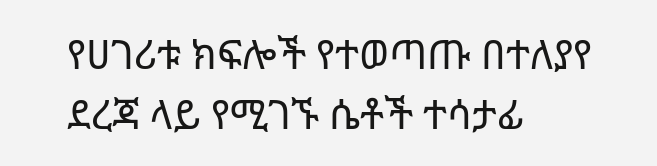የሀገሪቱ ክፍሎች የተወጣጡ በተለያየ ደረጃ ላይ የሚገኙ ሴቶች ተሳታፊ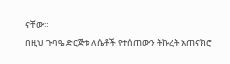ናቸው።
በዚህ ጉባዔ ድርጅቱ ለሴቶች የተሰጠውን ትኩረት አጠናክሮ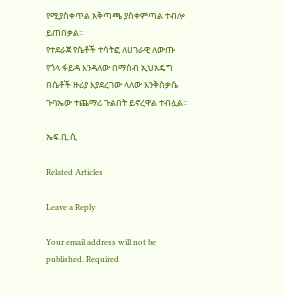የሚያስቀጥል አቅጣጫ ያስቀምጣል ተብሎ ይጠበቃል።
የተደራጀ የሴቶች ተሳትፎ ለሀገራዊ ለውጡ የጎላ ፋይዳ እንዳለው በማሰብ ኢህአዴግ በሴቶች ዙሪያ እያደረገው ላለው እንቅስቃሴ ጉባኤው ተጨማሪ ጉልበት ይኖረዋል ተብሏል።

ኤፍ.ቢ.ሲ

Related Articles

Leave a Reply

Your email address will not be published. Required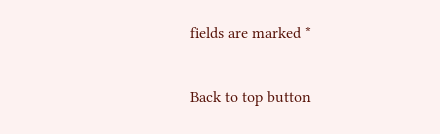fields are marked *

Back to top button